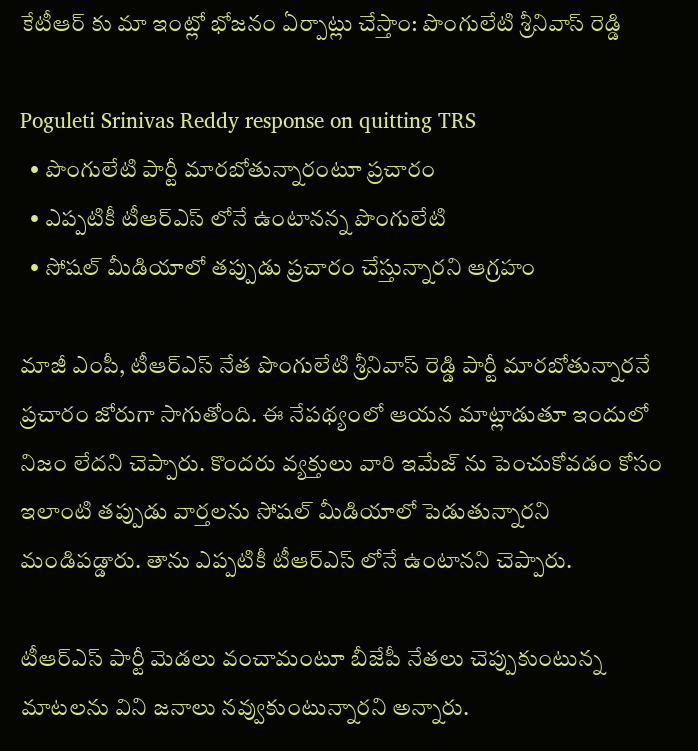కేటీఆర్ కు మా ఇంట్లో భోజనం ఏర్పాట్లు చేస్తాం: పొంగులేటి శ్రీనివాస్ రెడ్డి

Poguleti Srinivas Reddy response on quitting TRS
  • పొంగులేటి పార్టీ మారబోతున్నారంటూ ప్రచారం
  • ఎప్పటికీ టీఆర్ఎస్ లోనే ఉంటానన్న పొంగులేటి
  • సోషల్ మీడియాలో తప్పుడు ప్రచారం చేస్తున్నారని ఆగ్రహం

మాజీ ఎంపీ, టీఆర్ఎస్ నేత పొంగులేటి శ్రీనివాస్ రెడ్డి పార్టీ మారబోతున్నారనే ప్రచారం జోరుగా సాగుతోంది. ఈ నేపథ్యంలో ఆయన మాట్లాడుతూ ఇందులో నిజం లేదని చెప్పారు. కొందరు వ్యక్తులు వారి ఇమేజ్ ను పెంచుకోవడం కోసం ఇలాంటి తప్పుడు వార్తలను సోషల్ మీడియాలో పెడుతున్నారని మండిపడ్డారు. తాను ఎప్పటికీ టీఆర్ఎస్ లోనే ఉంటానని చెప్పారు.

టీఆర్ఎస్ పార్టీ మెడలు వంచామంటూ బీజేపీ నేతలు చెప్పుకుంటున్న మాటలను విని జనాలు నవ్వుకుంటున్నారని అన్నారు.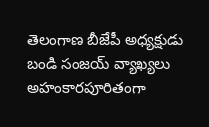తెలంగాణ బీజేపీ అధ్యక్షుడు బండి సంజయ్ వ్యాఖ్యలు అహంకారపూరితంగా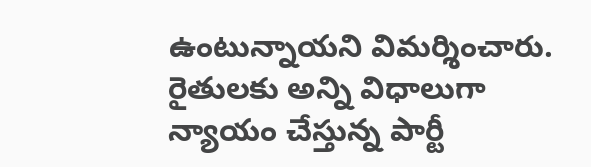ఉంటున్నాయని విమర్శించారు. రైతులకు అన్ని విధాలుగా న్యాయం చేస్తున్న పార్టీ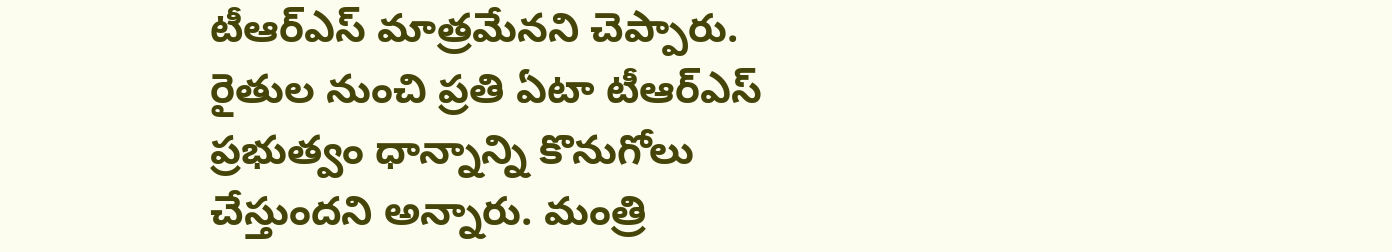టీఆర్ఎస్ మాత్రమేనని చెప్పారు. రైతుల నుంచి ప్రతి ఏటా టీఆర్ఎస్ ప్రభుత్వం ధాన్నాన్ని కొనుగోలు చేస్తుందని అన్నారు. మంత్రి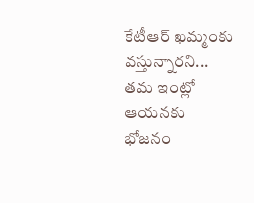కేటీఆర్ ఖమ్మంకు వస్తున్నారని... తమ ఇంట్లో ఆయనకు భోజనం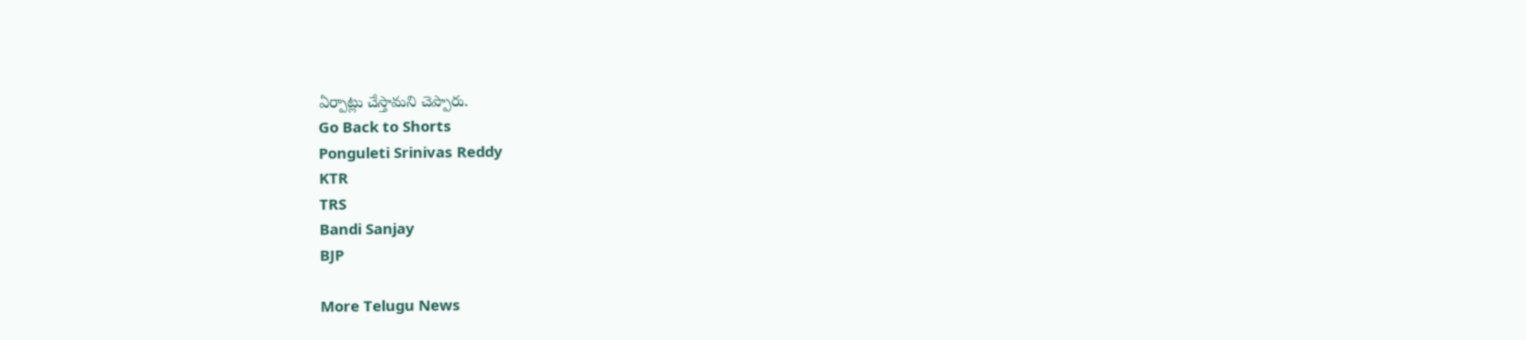ఏర్పాట్లు చేస్తామని చెప్పారు.
Go Back to Shorts
Ponguleti Srinivas Reddy
KTR
TRS
Bandi Sanjay
BJP

More Telugu News